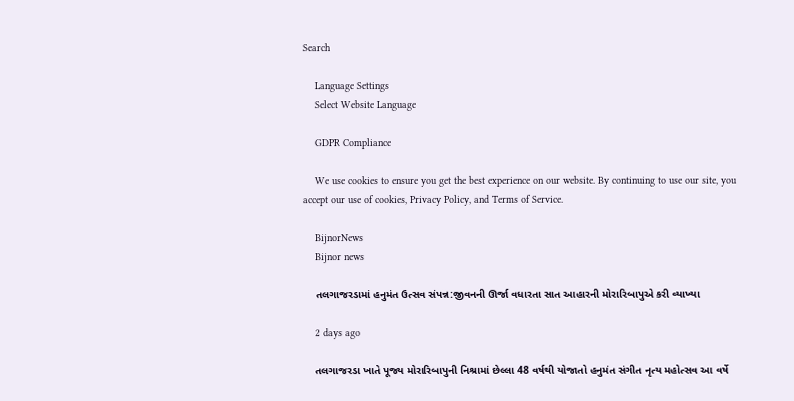Search

    Language Settings
    Select Website Language

    GDPR Compliance

    We use cookies to ensure you get the best experience on our website. By continuing to use our site, you accept our use of cookies, Privacy Policy, and Terms of Service.

    BijnorNews
    Bijnor news

    તલગાજરડામાં હનુમંત ઉત્સવ સંપન્ન:જીવનની ઊર્જા વધારતા સાત આહારની મોરારિબાપુએ કરી વ્યાખ્યા

    2 days ago

    તલગાજરડા ખાતે પૂજ્ય મોરારિબાપુની નિશ્રામાં છેલ્લા 48 વર્ષથી યોજાતો હનુમંત સંગીત નૃત્ય મહોત્સવ આ વર્ષે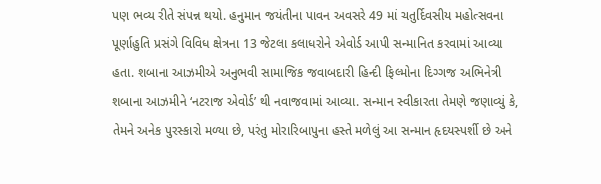પણ ભવ્ય રીતે સંપન્ન થયો. હનુમાન જયંતીના પાવન અવસરે 49 માં ચતુર્દિવસીય મહોત્સવના પૂર્ણાહુતિ પ્રસંગે વિવિધ ક્ષેત્રના 13 જેટલા કલાધરોને એવોર્ડ આપી સન્માનિત કરવામાં આવ્યા હતા. શબાના આઝમીએ અનુભવી સામાજિક જવાબદારી હિન્દી ફિલ્મોના દિગ્ગજ અભિનેત્રી શબાના આઝમીને ‘નટરાજ એવોર્ડ’ થી નવાજવામાં આવ્યા. સન્માન સ્વીકારતા તેમણે જણાવ્યું કે, તેમને અનેક પુરસ્કારો મળ્યા છે, પરંતુ મોરારિબાપુના હસ્તે મળેલું આ સન્માન હૃદયસ્પર્શી છે અને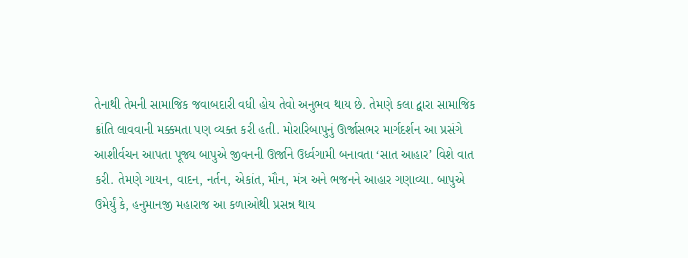તેનાથી તેમની સામાજિક જવાબદારી વધી હોય તેવો અનુભવ થાય છે. તેમણે કલા દ્વારા સામાજિક ક્રાંતિ લાવવાની મક્કમતા પણ વ્યક્ત કરી હતી. મોરારિબાપુનું ઊર્જાસભર માર્ગદર્શન આ પ્રસંગે આશીર્વચન આપતા પૂજ્ય બાપુએ જીવનની ઊર્જાને ઉર્ધ્વગામી બનાવતા ‘સાત આહાર’ વિશે વાત કરી. તેમણે ગાયન, વાદન, નર્તન, એકાંત, મૌન, મંત્ર અને ભજનને આહાર ગણાવ્યા. બાપુએ ઉમેર્યું કે, હનુમાનજી મહારાજ આ કળાઓથી પ્રસન્ન થાય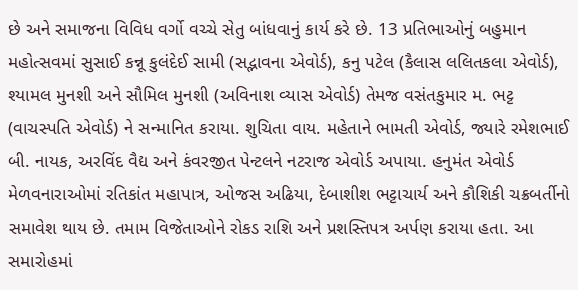છે અને સમાજના વિવિધ વર્ગો વચ્ચે સેતુ બાંધવાનું કાર્ય કરે છે. 13 પ્રતિભાઓનું બહુમાન મહોત્સવમાં સુસાઈ કન્નૂ કુલંદેઈ સામી (સદ્ભાવના એવોર્ડ), કનુ પટેલ (કૈલાસ લલિતકલા એવોર્ડ), શ્યામલ મુનશી અને સૌમિલ મુનશી (અવિનાશ વ્યાસ એવોર્ડ) તેમજ વસંતકુમાર મ. ભટ્ટ (વાચસ્પતિ એવોર્ડ) ને સન્માનિત કરાયા. શુચિતા વાય. મહેતાને ભામતી એવોર્ડ, જ્યારે રમેશભાઈ બી. નાયક, અરવિંદ વૈદ્ય અને કંવરજીત પેન્ટલને નટરાજ એવોર્ડ અપાયા. હનુમંત એવોર્ડ મેળવનારાઓમાં રતિકાંત મહાપાત્ર, ઓજસ અઢિયા, દેબાશીશ ભટ્ટાચાર્ય અને કૌશિકી ચક્રબર્તીનો સમાવેશ થાય છે. તમામ વિજેતાઓને રોકડ રાશિ અને પ્રશસ્તિપત્ર અર્પણ કરાયા હતા. આ સમારોહમાં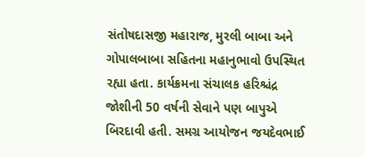સંતોષદાસજી મહારાજ, મુરલી બાબા અને ગોપાલબાબા સહિતના મહાનુભાવો ઉપસ્થિત રહ્યા હતા. કાર્યક્રમના સંચાલક હરિશ્ચંદ્ર જોશીની 50 વર્ષની સેવાને પણ બાપુએ બિરદાવી હતી. સમગ્ર આયોજન જયદેવભાઈ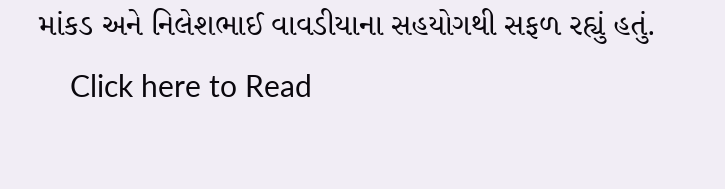માંકડ અને નિલેશભાઈ વાવડીયાના સહયોગથી સફળ રહ્યું હતું.
    Click here to Read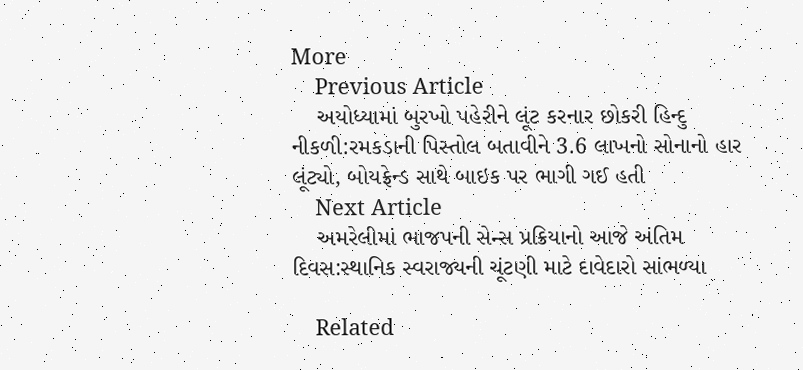More
    Previous Article
    અયોધ્યામાં બુરખો પહેરીને લૂંટ કરનાર છોકરી હિન્દુ નીકળી:રમકડાની પિસ્તોલ બતાવીને 3.6 લાખનો સોનાનો હાર લૂંટ્યો, બોયફ્રેન્ડ સાથે બાઇક પર ભાગી ગઈ હતી
    Next Article
    અમરેલીમાં ભાજપની સેન્સ પ્રક્રિયાનો આજે અંતિમ દિવસ:સ્થાનિક સ્વરાજ્યની ચૂંટણી માટે દાવેદારો સાંભળ્યા

    Related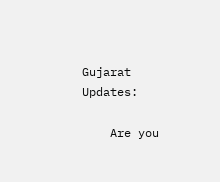Gujarat Updates:

    Are you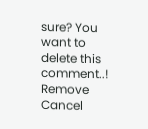sure? You want to delete this comment..! Remove Cancel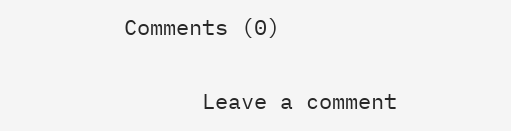Comments (0)

      Leave a comment